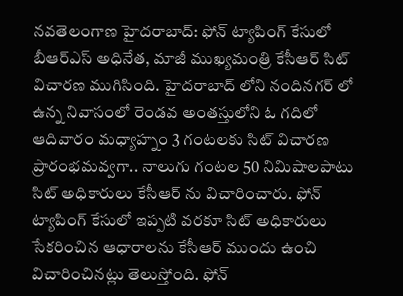నవతెలంగాణ హైదరాబాద్: ఫోన్ ట్యాపింగ్ కేసులో బీఆర్ఎస్ అధినేత, మాజీ ముఖ్యమంత్రి కేసీఆర్ సిట్ విచారణ ముగిసింది. హైదరాబాద్ లోని నందినగర్ లో ఉన్న నివాసంలో రెండవ అంతస్తులోని ఓ గదిలో ఆదివారం మధ్యాహ్నం 3 గంటలకు సిట్ విచారణ ప్రారంభమవ్వగా.. నాలుగు గంటల 50 నిమిషాలపాటు సిట్ అధికారులు కేసీఆర్ ను విచారించారు. ఫోన్ ట్యాపింగ్ కేసులో ఇప్పటి వరకూ సిట్ అధికారులు సేకరించిన ఆధారాలను కేసీఆర్ ముందు ఉంచి విచారించినట్లు తెలుస్తోంది. ఫోన్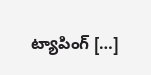ట్యాపింగ్ […]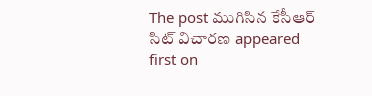The post ముగిసిన కేసీఆర్ సిట్ విచారణ appeared first on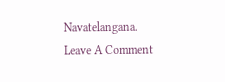Navatelangana.
Leave A Comment